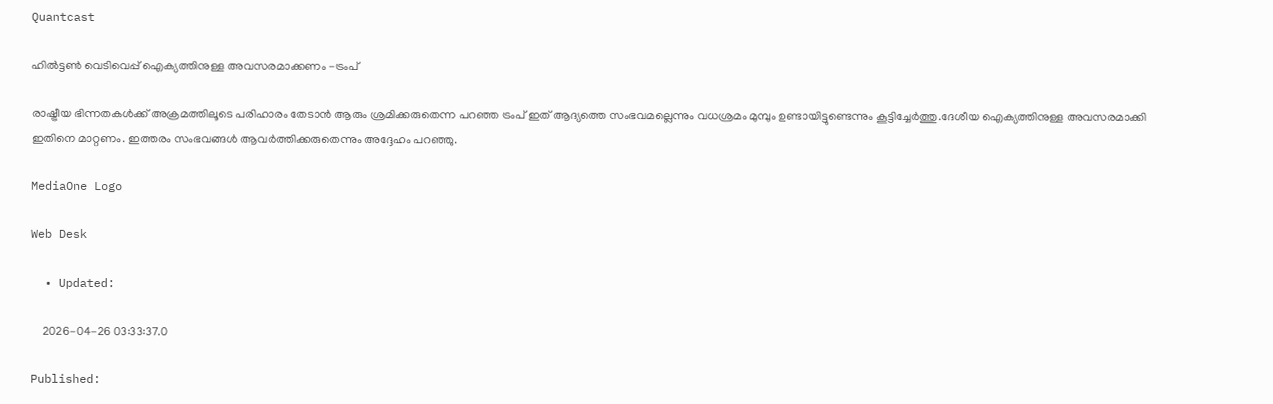Quantcast

ഹില്‍ട്ടണ്‍ വെടിവെപ്പ് ഐക്യത്തിനുള്ള അവസരമാക്കണം -ട്രംപ്

രാഷ്ട്രീയ ഭിന്നതകള്‍ക്ക് അക്രമത്തിലൂടെ പരിഹാരം തേടാന്‍ ആരും ശ്രമിക്കരുതെന്ന പറഞ്ഞ ട്രംപ് ഇത് ആദ്യത്തെ സംഭവമല്ലെന്നും വധശ്രമം മുമ്പും ഉണ്ടായിട്ടുണ്ടെന്നും കൂട്ടിച്ചേര്‍ത്തു.ദേശീയ ഐക്യത്തിനുള്ള അവസരമാക്കി ഇതിനെ മാറ്റണം. ഇത്തരം സംഭവങ്ങള്‍ ആവര്‍ത്തിക്കരുതെന്നും അദ്ദേഹം പറഞ്ഞു.

MediaOne Logo

Web Desk

  • Updated:

    2026-04-26 03:33:37.0

Published: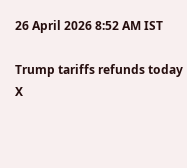26 April 2026 8:52 AM IST

Trump tariffs refunds today
X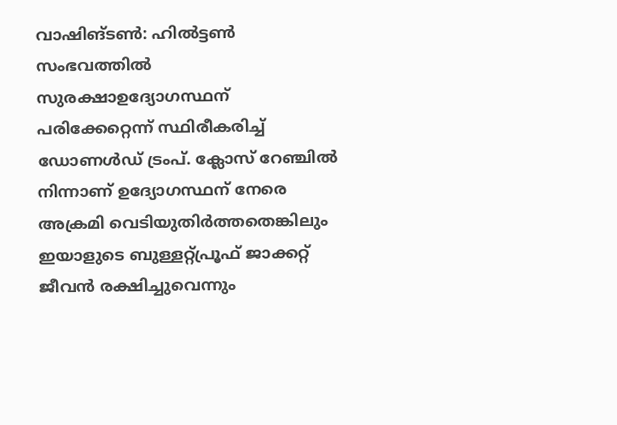വാഷിങ്ടണ്‍: ഹില്‍ട്ടണ്‍ സംഭവത്തില്‍ സുരക്ഷാഉദ്യോഗസ്ഥന് പരിക്കേറ്റെന്ന് സ്ഥിരീകരിച്ച് ഡോണള്‍ഡ് ട്രംപ്. ക്ലോസ് റേഞ്ചില്‍ നിന്നാണ് ഉദ്യോഗസ്ഥന് നേരെ അക്രമി വെടിയുതിര്‍ത്തതെങ്കിലും ഇയാളുടെ ബുള്ളറ്റ്പ്രൂഫ് ജാക്കറ്റ് ജീവന്‍ രക്ഷിച്ചുവെന്നും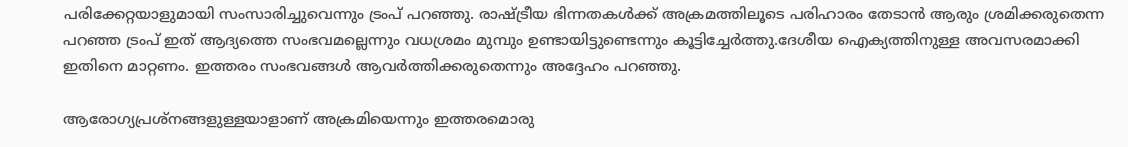പരിക്കേറ്റയാളുമായി സംസാരിച്ചുവെന്നും ട്രംപ് പറഞ്ഞു. രാഷ്ട്രീയ ഭിന്നതകള്‍ക്ക് അക്രമത്തിലൂടെ പരിഹാരം തേടാന്‍ ആരും ശ്രമിക്കരുതെന്ന പറഞ്ഞ ട്രംപ് ഇത് ആദ്യത്തെ സംഭവമല്ലെന്നും വധശ്രമം മുമ്പും ഉണ്ടായിട്ടുണ്ടെന്നും കൂട്ടിച്ചേര്‍ത്തു.ദേശീയ ഐക്യത്തിനുള്ള അവസരമാക്കി ഇതിനെ മാറ്റണം. ഇത്തരം സംഭവങ്ങള്‍ ആവര്‍ത്തിക്കരുതെന്നും അദ്ദേഹം പറഞ്ഞു.

ആരോഗ്യപ്രശ്‌നങ്ങളുള്ളയാളാണ് അക്രമിയെന്നും ഇത്തരമൊരു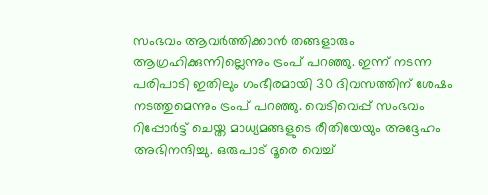സംഭവം ആവര്‍ത്തിക്കാന്‍ തങ്ങളാരും ആഗ്രഹിക്കുന്നില്ലെന്നും ട്രംപ് പറഞ്ഞു. ഇന്ന് നടന്ന പരിപാടി ഇതിലും ഗംഭീരമായി 30 ദിവസത്തിന് ശേഷം നടത്തുമെന്നും ട്രംപ് പറഞ്ഞു. വെടിവെപ്പ് സംഭവം റിപ്പോര്‍ട്ട് ചെയ്ത മാധ്യമങ്ങളുടെ രീതിയേയും അദ്ദേഹം അഭിനന്ദിച്ചു. ഒരുപാട് ദൂരെ വെച്ച്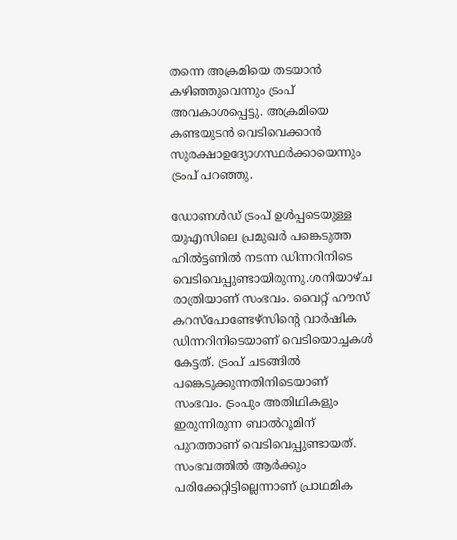തന്നെ അക്രമിയെ തടയാന്‍ കഴിഞ്ഞുവെന്നും ട്രംപ് അവകാശപ്പെട്ടു. അക്രമിയെ കണ്ടയുടന്‍ വെടിവെക്കാന്‍ സുരക്ഷാഉദ്യോഗസ്ഥര്‍ക്കായെന്നും ട്രംപ് പറഞ്ഞു.

ഡോണള്‍ഡ് ട്രംപ് ഉള്‍പ്പടെയുള്ള യുഎസിലെ പ്രമുഖര്‍ പങ്കെടുത്ത ഹില്‍ട്ടണില്‍ നടന്ന ഡിന്നറിനിടെ വെടിവെപ്പുണ്ടായിരുന്നു.ശനിയാഴ്ച രാത്രിയാണ് സംഭവം. വൈറ്റ് ഹൗസ് കറസ്പോണ്ടേഴ്സിന്റെ വാര്‍ഷിക ഡിന്നറിനിടെയാണ് വെടിയൊച്ചകള്‍ കേട്ടത്. ട്രംപ് ചടങ്ങില്‍ പങ്കെടുക്കുന്നതിനിടെയാണ് സംഭവം. ട്രംപും അതിഥികളും ഇരുന്നിരുന്ന ബാല്‍റൂമിന് പുറത്താണ് വെടിവെപ്പുണ്ടായത്. സംഭവത്തില്‍ ആര്‍ക്കും പരിക്കേറ്റിട്ടില്ലെന്നാണ് പ്രാഥമിക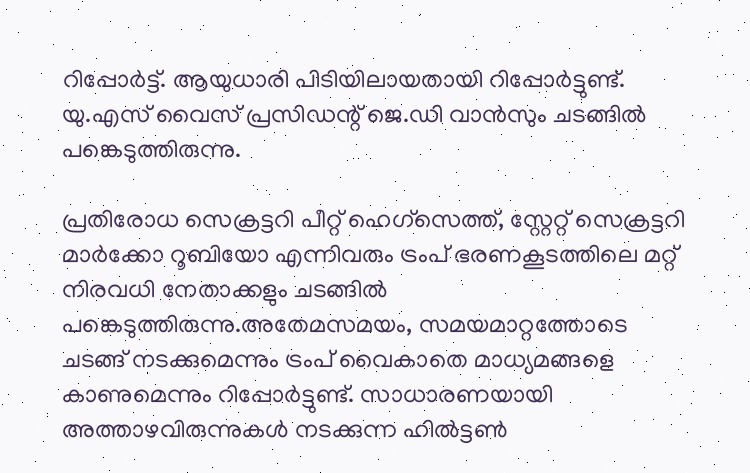റിപ്പോര്‍ട്ട്. ആയുധാരി പിടിയിലായതായി റിപ്പോര്‍ട്ടുണ്ട്. യു.എസ് വൈസ് പ്രസിഡന്റ് ജെ.ഡി വാന്‍സും ചടങ്ങില്‍ പങ്കെടുത്തിരുന്നു.

പ്രതിരോധ സെക്രട്ടറി പീറ്റ് ഹെഗ്‌സെത്ത്, സ്റ്റേറ്റ് സെക്രട്ടറി മാര്‍ക്കോ റൂബിയോ എന്നിവരും ട്രംപ് ഭരണകൂടത്തിലെ മറ്റ് നിരവധി നേതാക്കളും ചടങ്ങില്‍ പങ്കെടുത്തിരുന്നു.അതേമസമയം, സമയമാറ്റത്തോടെ ചടങ്ങ് നടക്കുമെന്നും ട്രംപ് വൈകാതെ മാധ്യമങ്ങളെ കാണുമെന്നും റിപ്പോര്‍ട്ടുണ്ട്. സാധാരണയായി അത്താഴവിരുന്നുകള്‍ നടക്കുന്ന ഹില്‍ട്ടണ്‍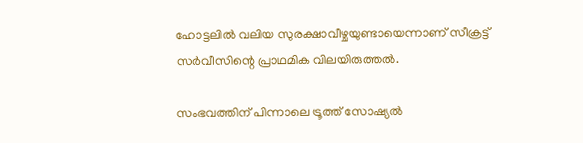ഹോട്ടലില്‍ വലിയ സുരക്ഷാവീഴ്ചയുണ്ടായെന്നാണ് സീക്രട്ട് സര്‍വീസിന്റെ പ്രാഥമിക വിലയിരുത്തല്‍.

സംഭവത്തിന് പിന്നാലെ ട്രൂത്ത് സോഷ്യല്‍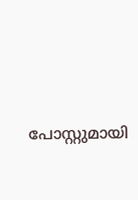പോസ്റ്റുമായി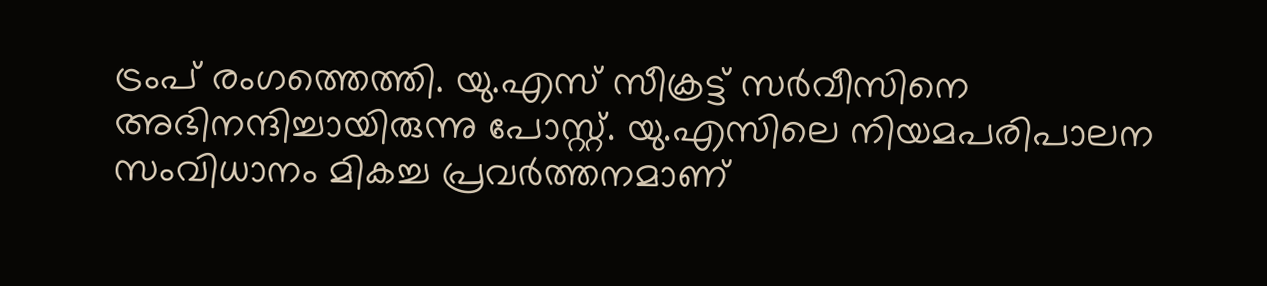ട്രംപ് രംഗത്തെത്തി. യു.എസ് സീക്രട്ട് സര്‍വീസിനെ അഭിനന്ദിച്ചായിരുന്നു പോസ്റ്റ്. യു.എസിലെ നിയമപരിപാലന സംവിധാനം മികച്ച പ്രവര്‍ത്തനമാണ്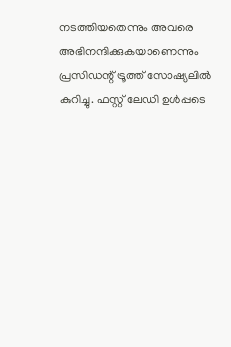നടത്തിയതെന്നും അവരെ അഭിനന്ദിക്കുകയാണെന്നും പ്രസിഡന്റ് ട്രൂത്ത് സോഷ്യലില്‍ കുറിച്ചു. ഫസ്റ്റ് ലേഡി ഉള്‍പ്പടെ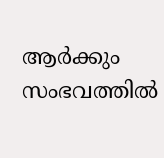ആര്‍ക്കും സംഭവത്തില്‍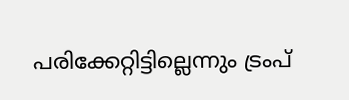പരിക്കേറ്റിട്ടില്ലെന്നും ട്രംപ്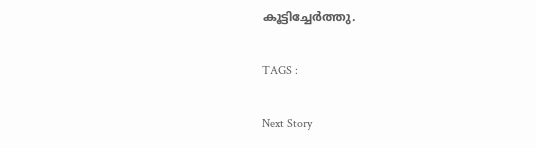കൂട്ടിച്ചേര്‍ത്തു.

TAGS :

Next Story